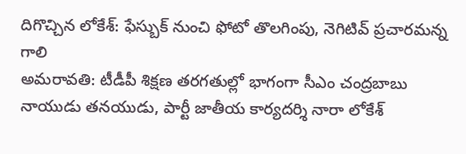దిగొచ్చిన లోకేశ్: ఫేస్బుక్ నుంచి ఫోటో తొలగింపు, నెగిటివ్ ప్రచారమన్న గాలి
అమరావతి: టీడీపీ శిక్షణ తరగతుల్లో భాగంగా సీఎం చంద్రబాబు నాయుడు తనయుడు, పార్టీ జాతీయ కార్యదర్శి నారా లోకేశ్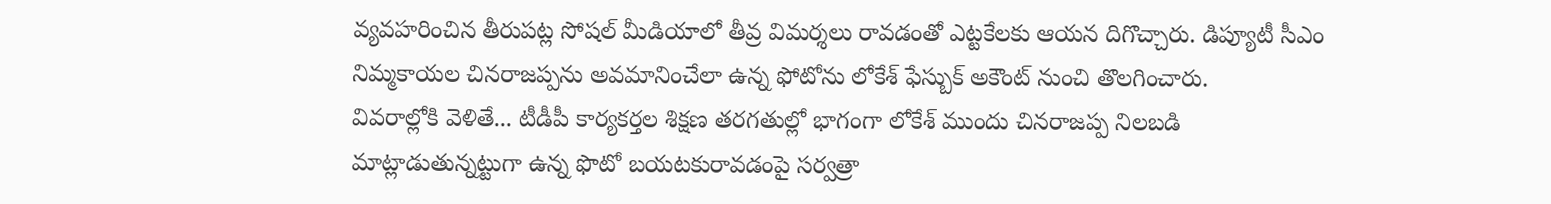వ్యవహరించిన తీరుపట్ల సోషల్ మీడియాలో తీవ్ర విమర్శలు రావడంతో ఎట్టకేలకు ఆయన దిగొచ్చారు. డిప్యూటీ సీఎం నిమ్మకాయల చినరాజప్పను అవమానించేలా ఉన్న ఫోటోను లోకేశ్ ఫేస్బుక్ అకౌంట్ నుంచి తొలగించారు.
వివరాల్లోకి వెళితే... టీడీపీ కార్యకర్తల శిక్షణ తరగతుల్లో భాగంగా లోకేశ్ ముందు చినరాజప్ప నిలబడి మాట్లాడుతున్నట్టుగా ఉన్న ఫొటో బయటకురావడంపై సర్వత్రా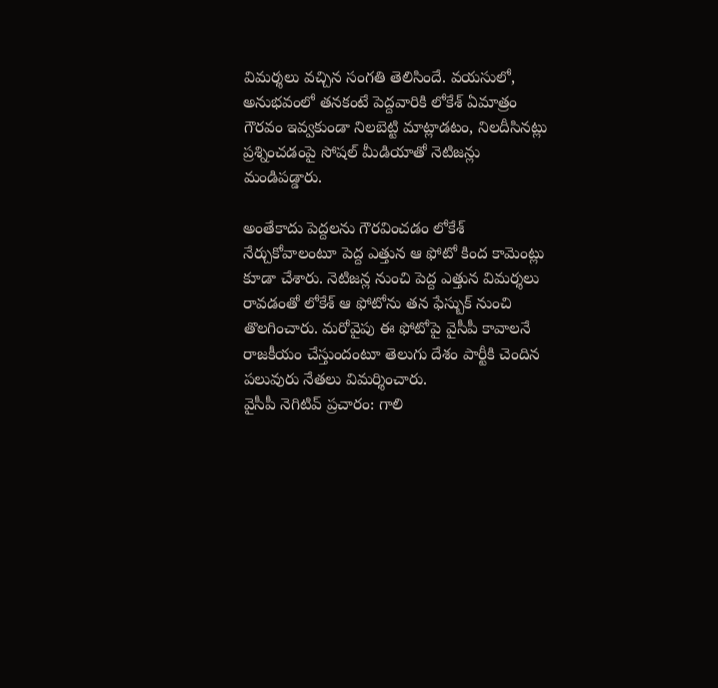విమర్శలు వచ్చిన సంగతి తెలిసిందే. వయసులో, అనుభవంలో తనకంటే పెద్దవారికి లోకేశ్ ఏమాత్రం గౌరవం ఇవ్వకుండా నిలబెట్టి మాట్లాడటం, నిలదీసినట్లు ప్రశ్నించడంపై సోషల్ మీడియాతో నెటిజన్లు మండిపడ్డారు.

అంతేకాదు పెద్దలను గౌరవించడం లోకేశ్ నేర్చుకోవాలంటూ పెద్ద ఎత్తున ఆ ఫోటో కింద కామెంట్లు కూడా చేశారు. నెటిజన్ల నుంచి పెద్ద ఎత్తున విమర్శలు రావడంతో లోకేశ్ ఆ ఫోటోను తన ఫేస్బుక్ నుంచి తొలగించారు. మరోవైపు ఈ ఫోటోపై వైసీపీ కావాలనే రాజకీయం చేస్తుందంటూ తెలుగు దేశం పార్టీకి చెందిన పలువురు నేతలు విమర్శించారు.
వైసీపీ నెగిటివ్ ప్రచారం: గాలి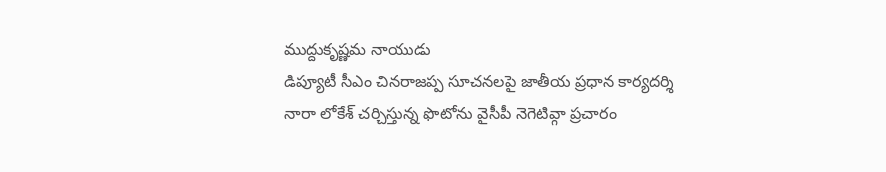ముద్దుకృష్ణమ నాయుడు
డిప్యూటీ సీఎం చినరాజప్ప సూచనలపై జాతీయ ప్రధాన కార్యదర్శి నారా లోకేశ్ చర్చిస్తున్న ఫొటోను వైసీపీ నెగెటివ్గా ప్రచారం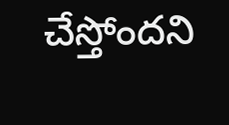చేస్తోందని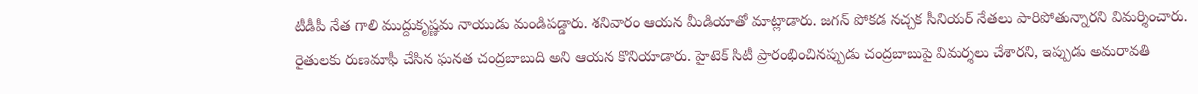టీడీపీ నేత గాలి ముద్దుకృష్ణమ నాయుడు మండిపడ్డారు. శనివారం ఆయన మీడియాతో మాట్లాడారు. జగన్ పోకడ నచ్చక సీనియర్ నేతలు పారిపోతున్నారని విమర్శించారు.
రైతులకు రుణమాఫీ చేసిన ఘనత చంద్రబాబుది అని ఆయన కొనియాడారు. హైటెక్ సిటీ ప్రారంభించినప్పుడు చంద్రబాబుపై విమర్శలు చేశారని, ఇప్పుడు అమరావతి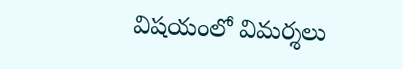విషయంలో విమర్శలు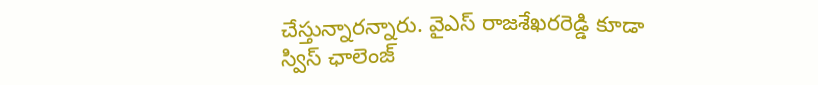చేస్తున్నారన్నారు. వైఎస్ రాజశేఖరరెడ్డి కూడా స్విస్ ఛాలెంజ్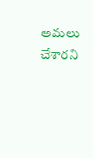అమలు చేశారని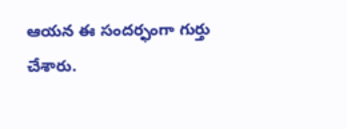ఆయన ఈ సందర్ఫంగా గుర్తు చేశారు.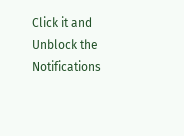Click it and Unblock the Notifications